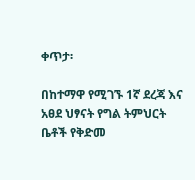ቀጥታ፡

በከተማዋ የሚገኙ 1ኛ ደረጃ እና አፀደ ህፃናት የግል ትምህርት ቤቶች የቅድመ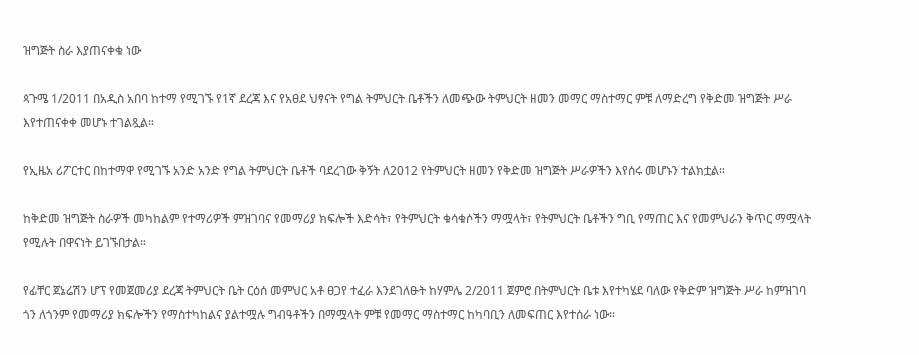ዝግጅት ስራ እያጠናቀቁ ነው

ጳጉሜ 1/2011 በአዲስ አበባ ከተማ የሚገኙ የ1ኛ ደረጃ እና የአፀደ ህፃናት የግል ትምህርት ቤቶችን ለመጭው ትምህርት ዘመን መማር ማስተማር ምቹ ለማድረግ የቅድመ ዝግጅት ሥራ እየተጠናቀቀ መሆኑ ተገልጿል።

የኢዜአ ሪፖርተር በከተማዋ የሚገኙ አንድ አንድ የግል ትምህርት ቤቶች ባደረገው ቅኝት ለ2012 የትምህርት ዘመን የቅድመ ዝግጅት ሥራዎችን እየሰሩ መሆኑን ተልክቷል።

ከቅድመ ዝግጅት ስራዎች መካከልም የተማሪዎች ምዝገባና የመማሪያ ክፍሎች እድሳት፣ የትምህርት ቁሳቁሶችን ማሟላት፣ የትምህርት ቤቶችን ግቢ የማጠር እና የመምህራን ቅጥር ማሟላት የሚሉት በዋናነት ይገኙበታል።

የፊቸር ጀኔሬሽን ሆፕ የመጀመሪያ ደረጃ ትምህርት ቤት ርዕሰ መምህር አቶ ፀጋየ ተፈራ እንደገለፁት ከሃምሌ 2/2011 ጀምሮ በትምህርት ቤቱ እየተካሄደ ባለው የቅድም ዝግጅት ሥራ ከምዝገባ ጎን ለጎንም የመማሪያ ክፍሎችን የማስተካከልና ያልተሟሉ ግብዓቶችን በማሟላት ምቹ የመማር ማስተማር ከካባቢን ለመፍጠር እየተሰራ ነው።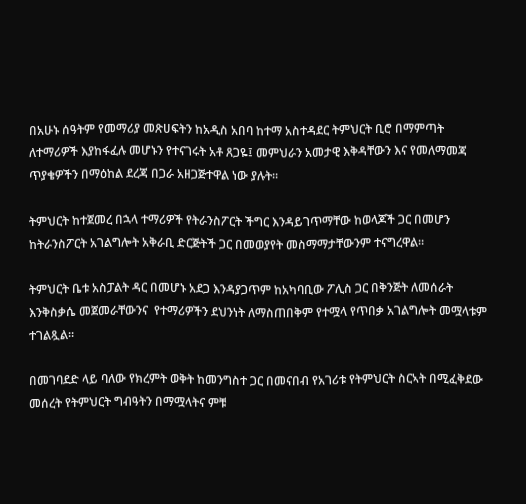በአሁኑ ሰዓትም የመማሪያ መጽሀፍትን ከአዲስ አበባ ከተማ አስተዳደር ትምህርት ቢሮ በማምጣት ለተማሪዎች እያከፋፈሉ መሆኑን የተናገሩት አቶ ጸጋዬ፤ መምህራን አመታዊ እቅዳቸውን እና የመለማመጃ ጥያቄዎችን በማዕከል ደረጃ በጋራ አዘጋጅተዋል ነው ያሉት።

ትምህርት ከተጀመረ በኋላ ተማሪዎች የትራንስፖርት ችግር እንዳይገጥማቸው ከወላጆች ጋር በመሆን ከትራንስፖርት አገልግሎት አቅራቢ ድርጅትች ጋር በመወያየት መስማማታቸውንም ተናግረዋል።

ትምህርት ቤቱ አስፓልት ዳር በመሆኑ አደጋ እንዳያጋጥም ከአካባቢው ፖሊስ ጋር በቅንጅት ለመሰራት እንቅስቃሴ መጀመራቸውንና  የተማሪዎችን ደህንነት ለማስጠበቅም የተሟላ የጥበቃ አገልግሎት መሟላቱም ተገልጿል።

በመገባደድ ላይ ባለው የክረምት ወቅት ከመንግስተ ጋር በመናበብ የአገሪቱ የትምህርት ስርኣት በሚፈቅደው መሰረት የትምህርት ግብዓትን በማሟላትና ምቹ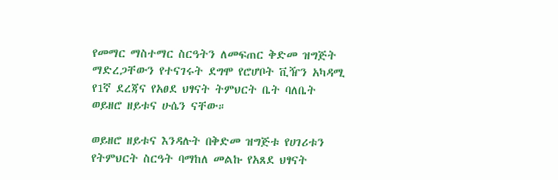የመማር ማስተማር ስርዓትን ለመፍጠር ቅድመ ዝግጅት ማድረጋቸውን የተናገሩት ደግሞ የሮሆቦት ቪዥን አካዳሚ የ1ኛ ደረጃና የአፀደ ህፃናት ትምህርት ቤት ባለቤት  ወይዘሮ ዘይቱና ሁሴን ናቸው።

ወይዘሮ ዘይቱና እንዳሉት በቅድመ ዝግጅቱ የሀገሪቱን የትምህርት ስርዓት ባማከለ መልኩ የአጸደ ህፃናት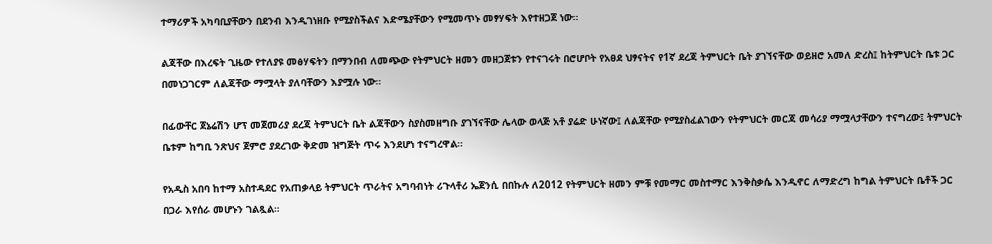ተማሪዎች አካባቢያቸውን በደንብ እንዲገነዘቡ የሚያስችልና እድሜያቸውን የሚመጥኑ መፃሃፍት እየተዘጋጀ ነው።

ልጃቸው በእረፍት ጊዜው የተለያዩ መፅሃፍትን በማንበብ ለመጭው የትምህርት ዘመን መዘጋጀቱን የተናገሩት በሮሆቦት የአፀደ ህፃናትና የ1ኛ ደረጃ ትምህርት ቤት ያገኘናቸው ወይዘሮ አመለ ድረስ፤ ከትምህርት ቤቱ ጋር በመነጋገርም ለልጃቸው ማሟላት ያለባቸውን እያሟሉ ነው።

በፊውቸር ጀኔሬሽን ሆፕ መጀመሪያ ደረጃ ትምህርት ቤት ልጃቸውን ስያስመዘግቡ ያገኘናቸው ሌላው ወላጅ አቶ ያሬድ ሁነኛው፤ ለልጃቸው የሚያስፈልገውን የትምህርት መርጃ መሳሪያ ማሟላታቸውን ተናግረው፤ ትምህርት ቤቱም ከግቢ ንጽህና ጀምሮ ያደረገው ቅድመ ዝግጅት ጥሩ እንደሆነ ተናግረዋል።

የአዲስ አበባ ከተማ አስተዳደር የአጠቃላይ ትምህርት ጥራትና አግባብነት ሪጉላቶሪ ኤጀንሲ በበኩሉ ለ2012 የትምህርት ዘመን ምቹ የመማር መስተማር እንቅስቃሴ እንዲኖር ለማድረግ ከግል ትምህርት ቤቶች ጋር በጋራ እየሰራ መሆኑን ገልጿል።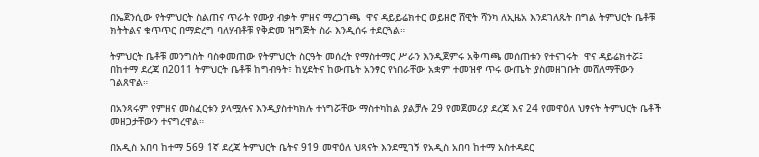በኤጀንሲው የትምህርት ስልጠና ጥራት የሙያ ብቃት ምዘና ማረጋገጫ  ዋና ዳይይሬክተር ወይዘሮ ሸዊት ሻንካ ለኢዜአ እንደገለጹት በግል ትምህርት ቤቶቹ ክትትልና ቁጥጥር በማድረግ ባለሃብቶቹ የቅድመ ዝግጅት ስራ እንዲሰሩ ተደርጓል።

ትምህርት ቤቶቹ መንግስት ባስቀመጠው የትምህርት ስርዓት መሰረት የማስተማር ሥራን እንዲጀምሩ አቅጣጫ መሰጠቱን የተናገሩት  ዋና ዳይሬክተሯ፤ በከተማ ደረጃ በ2011 ትምህርት ቤቶቹ ከግብዓት፣ ከሂደትና ከውጤት አንፃር የነበራቸው አቋም ተመዝኖ ጥሩ ውጤት ያስመዘገቡት መሸለማቸውን ገልጸዋል።

በአንጻሩም የምዘና መስፈርቱን ያላሟሉና እንዲያስተካክሉ ተነግሯቸው ማስተካከል ያልቻሉ 29 የመጀመሪያ ደረጃ እና 24 የመዋዕለ ህፃናት ትምህርት ቤቶች መዘጋታቸውን ተናግረዋል።

በአዲስ አበባ ከተማ 569 1ኛ ደረጃ ትምህርት ቤትና 919 መዋዕለ ህጻናት እንደሚገኝ የአዲስ አበባ ከተማ አስተዳደር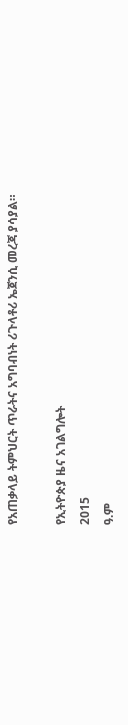የአጠቃላይ ትምህርት ጥራትና አግባብነት ሪጉላቶሪ ኤጀንሲ መረጃ ያሳያል።

የኢትዮጵያ ዜና አገልግሎት
2015
ዓ.ም